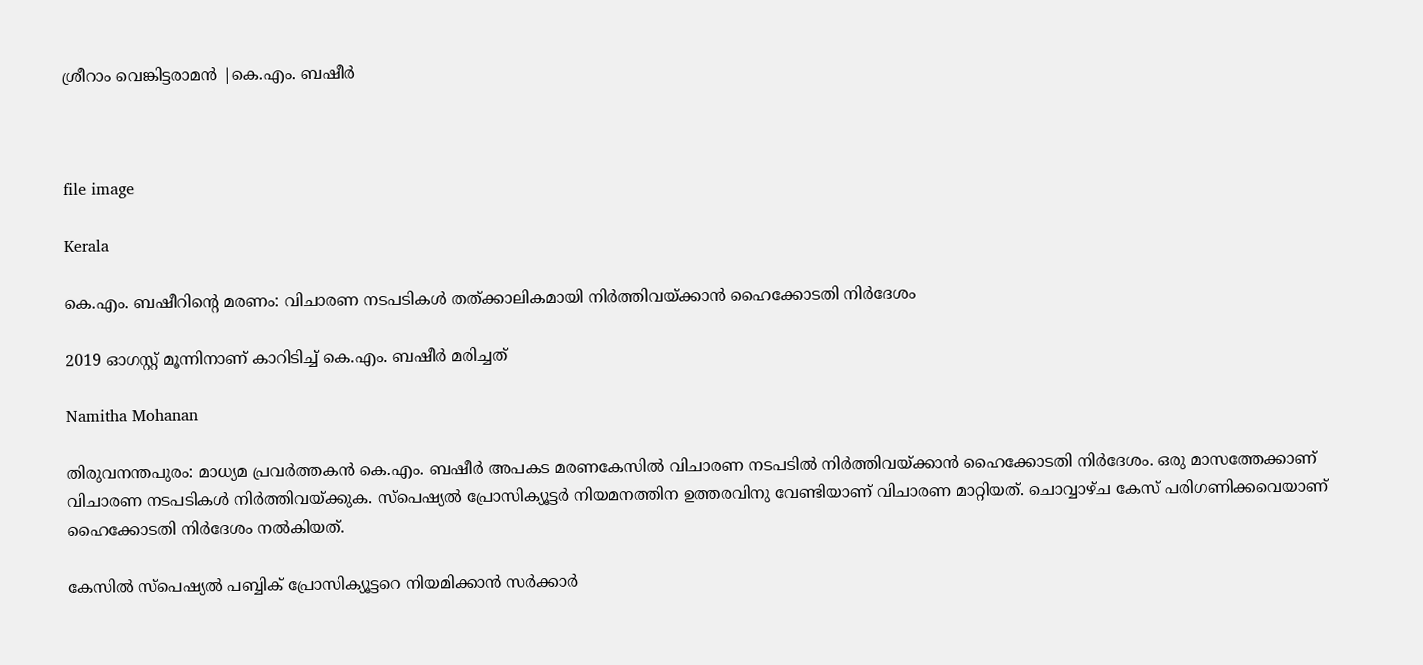ശ്രീറാം വെങ്കിട്ടരാമന്‍ |കെ.എം. ബഷീർ



file image

Kerala

കെ.എം. ബഷീറിന്‍റെ മരണം: വിചാരണ നടപടികൾ തത്ക്കാലികമായി നിർത്തിവയ്ക്കാൻ ഹൈക്കോടതി നിർദേശം

2019 ഓഗസ്റ്റ് മൂന്നിനാണ് കാറിടിച്ച് കെ.എം. ബഷീർ മരിച്ചത്

Namitha Mohanan

തിരുവനന്തപുരം: മാധ്യമ പ്രവർത്തകൻ കെ.എം. ബഷീർ അപകട മരണകേസിൽ വിചാരണ നടപടിൽ നിർത്തിവയ്ക്കാൻ ഹൈക്കോടതി നിർദേശം. ഒരു മാസത്തേക്കാണ് വിചാരണ നടപടികൾ നിർത്തിവയ്ക്കുക. സ്പെഷ്യൽ പ്രോസിക്യൂട്ടർ നിയമനത്തിന ഉത്തരവിനു വേണ്ടിയാണ് വിചാരണ മാറ്റിയത്. ചൊവ്വാഴ്ച കേസ് പരിഗണിക്കവെയാണ് ഹൈക്കോടതി നിർദേശം നൽകിയത്.

കേസിൽ സ്പെഷ്യൽ പബ്ബിക് പ്രോസിക്യൂട്ടറെ നിയമിക്കാൻ സർക്കാർ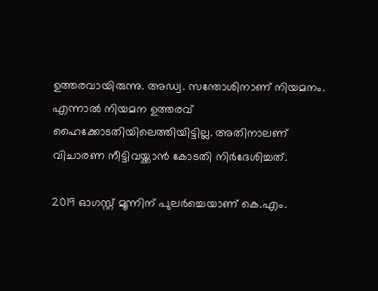ഉത്തരവായിരുന്നു. അഡ്വ. സന്തോശിനാണ് നിയമനം. എന്നാൽ നിയമന ഉത്തരവ് ഹൈക്കോടതിയിലെത്തിയിട്ടില്ല. അതിനാലണ് വിചാരണ നീട്ടിവയ്ക്കാൻ കോടതി നിർദേശിച്ചത്.

2019 ഓഗസ്റ്റ് മൂന്നിന് പുലർച്ചെയാണ് കെ.എം.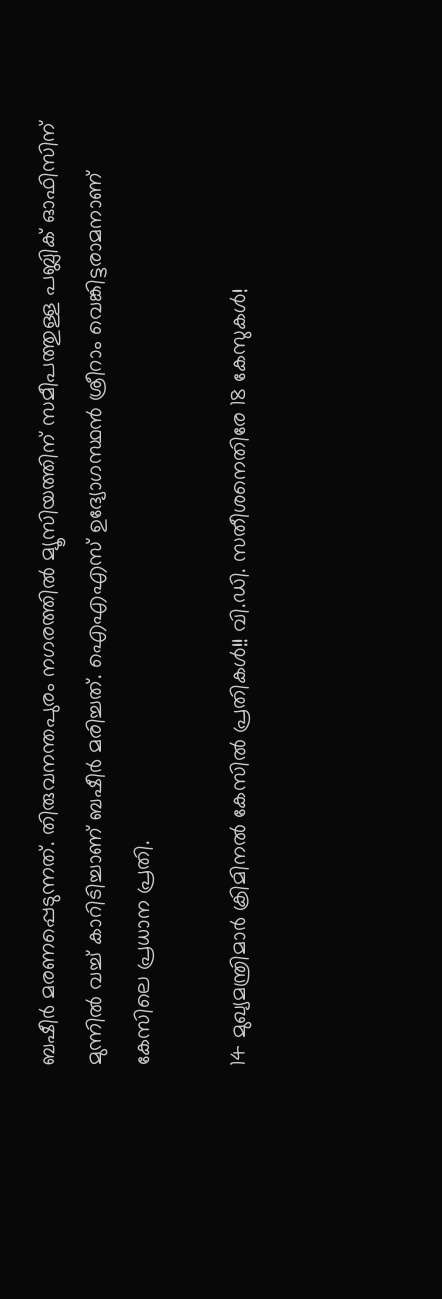ബഷീർ മരണപ്പെടുന്നത്. തിരുവനന്തപുരം നഗരത്തിൽ മ‍്യൂസിയത്തിന് സമീപത്തുള്ള പബ്ലിക് ഓഫിസിന് മുന്നിൽ‌ വച്ച് കാറിടിച്ചാണ് ബഷീർ മരിച്ചത്. ഐഎഎസ് ഉദ‍്യോഗസ്ഥൻ ശ്രീറാം വെങ്കിട്ടരാമനാണ് കേസിലെ പ്രധാന പ്രതി.

14 മുഖ്യമന്ത്രിമാർ ക്രിമിനൽ കേസിൽ പ്രതികൾ!! വി.ഡി. സതീശനെതിരേ 18 കേസുകൾ!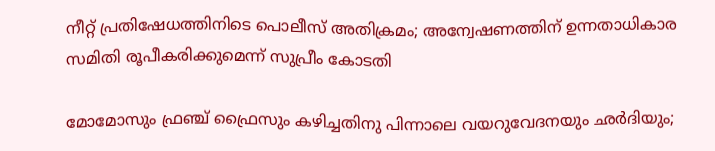നീറ്റ് പ്രതിഷേധത്തിനിടെ പൊലീസ് അതിക്രമം; അന്വേഷണത്തിന് ഉന്നതാധികാര സമിതി രൂപീകരിക്കുമെന്ന് സുപ്രീം കോടതി

മോമോസും ഫ്രഞ്ച് ഫ്രൈസും കഴിച്ചതിനു പിന്നാലെ വയറുവേദനയും ഛർദിയും;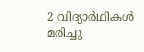2 വിദ‍്യാർഥികൾ മരിച്ചു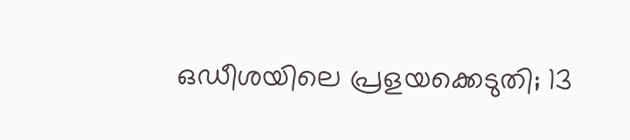ഒഡീശയിലെ പ്രളയക്കെടുതി; 13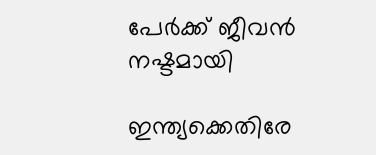പേർക്ക് ജീവൻ നഷ്ടമായി

ഇന്ത്യക്കെതിരേ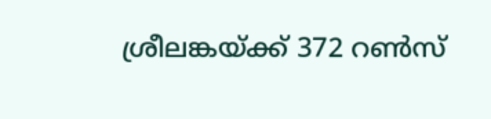ശ്രീലങ്കയ്ക്ക് 372 റൺസ്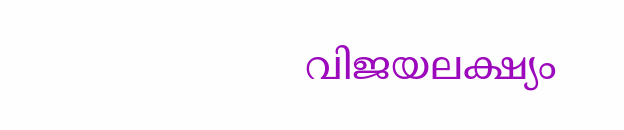വിജയലക്ഷ്യം